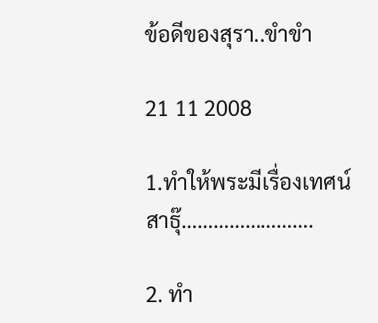ข้อดีของสุรา..ขำขำ

21 11 2008

1.ทำให้พระมีเรื่องเทศน์ สาธุ๊…………………….

2. ทำ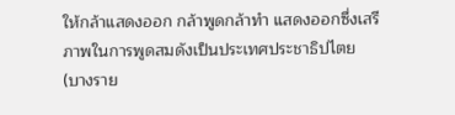ให้กล้าแสดงออก กล้าพูดกล้าทำ แสดงออกซึ่งเสรีภาพในการพูดสมดังเป็นประเทศประชาธิปไตย (บางราย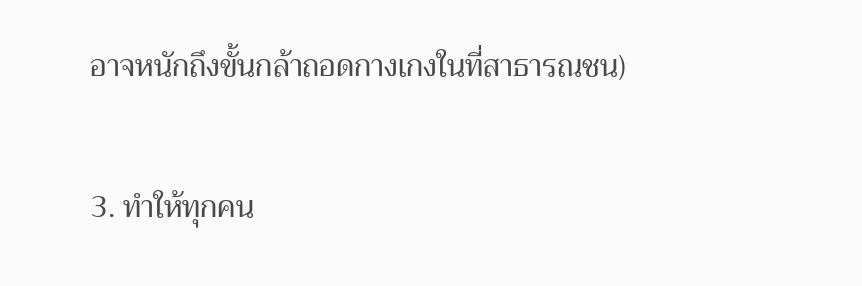อาจหนักถึงขั้นกล้าถอดกางเกงในที่สาธารณชน)

3. ทำให้ทุกคน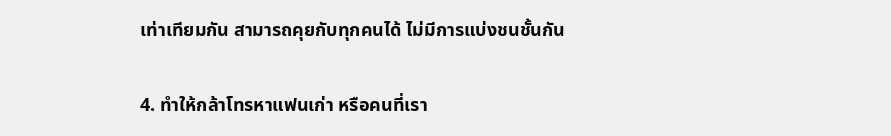เท่าเทียมกัน สามารถคุยกับทุกคนได้ ไม่มีการแบ่งชนชั้นกัน

4. ทำให้กล้าโทรหาแฟนเก่า หรือคนที่เรา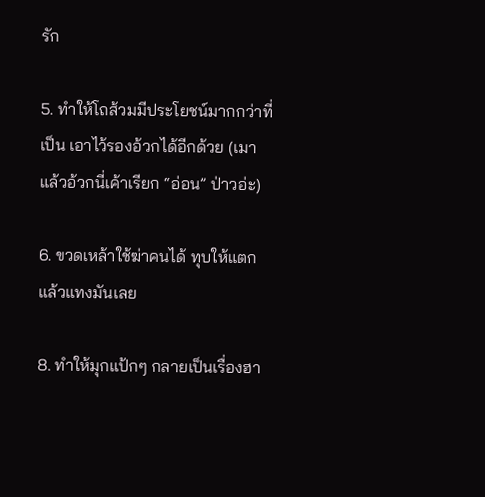รัก

5. ทำให้โถส้วมมีประโยชน์มากกว่าที่เป็น เอาไว้รองอ้วกได้อีกด้วย (เมาแล้วอ้วกนี่เค้าเรียก “อ่อน” ป่าวอ่ะ)

6. ขวดเหล้าใช้ฆ่าคนได้ ทุบให้แตกแล้วแทงมันเลย

8. ทำให้มุกแป้กๆ กลายเป็นเรื่องฮา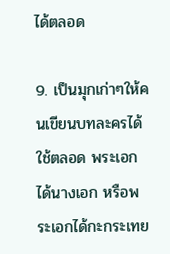ได้ตลอด

9. เป็นมุกเก่าๆให้คนเขียนบทละครได้ใช้ตลอด พระเอกได้นางเอก หรือพระเอกได้กะกระเทย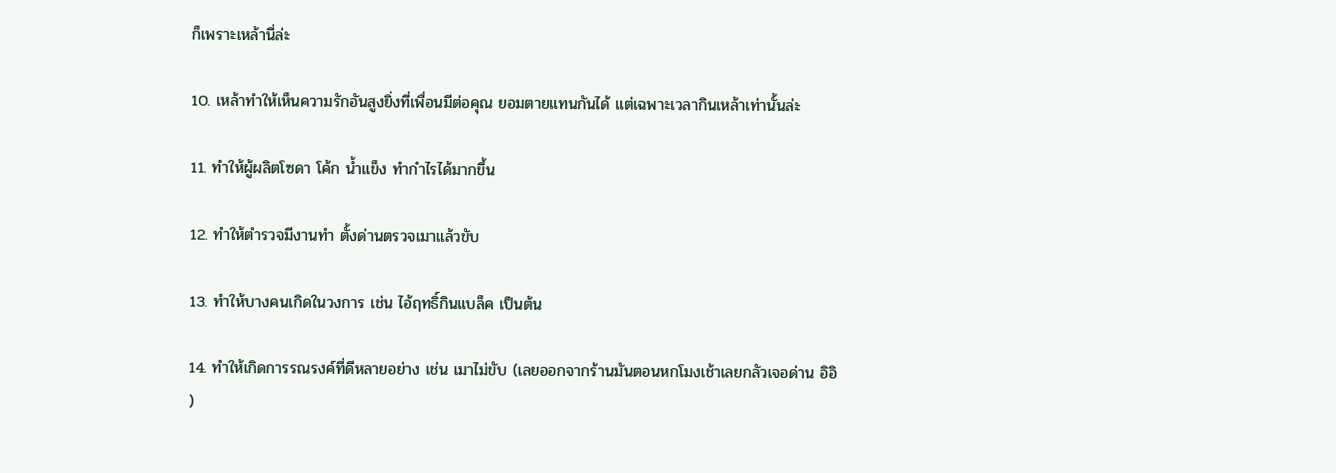ก็เพราะเหล้านี่ล่ะ

10. เหล้าทำให้เห็นความรักอันสูงยิ่งที่เพื่อนมีต่อคุณ ยอมตายแทนกันได้ แต่เฉพาะเวลากินเหล้าเท่านั้นล่ะ

11. ทำให้ผู้ผลิตโซดา โค้ก น้ำแข็ง ทำกำไรได้มากขึ้น

12. ทำให้ตำรวจมีงานทำ ตั้งด่านตรวจเมาแล้วขับ

13. ทำให้บางคนเกิดในวงการ เช่น ไอ้ฤทธิ์กินแบล็ค เป็นต้น

14. ทำให้เกิดการรณรงค์ที่ดีหลายอย่าง เช่น เมาไม่ขับ (เลยออกจากร้านมันตอนหกโมงเช้าเลยกลัวเจอด่าน อิอิ )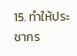15. ทำให้ประชากร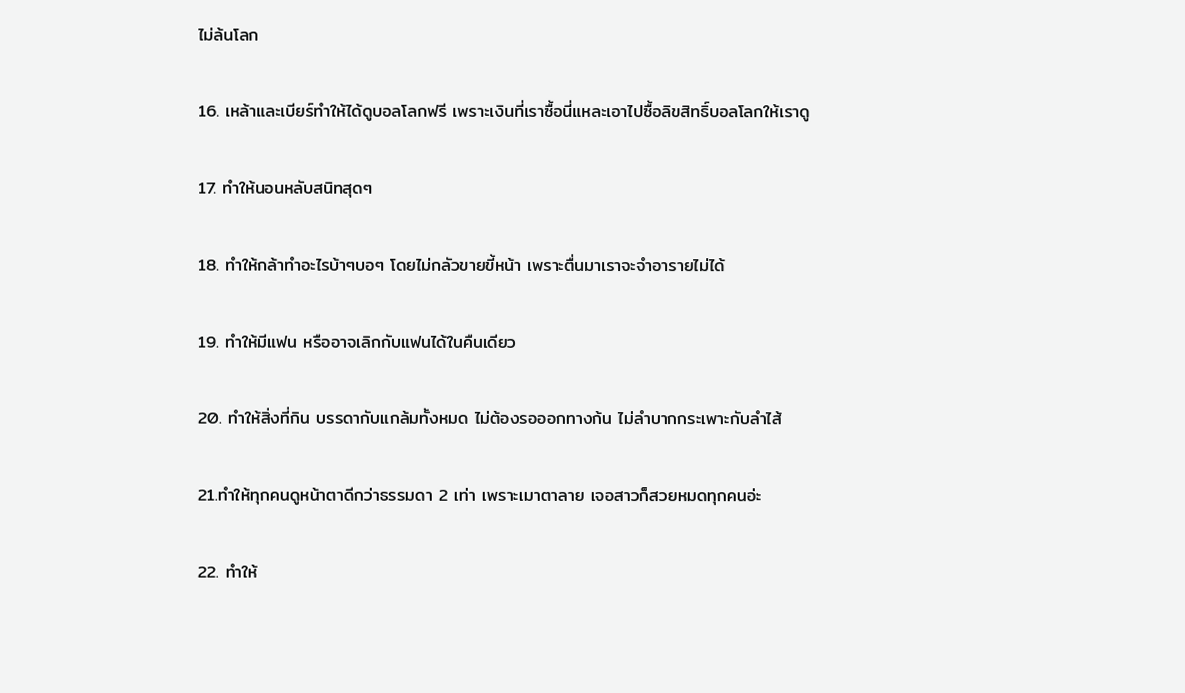ไม่ล้นโลก

16. เหล้าและเบียร์ทำให้ได้ดูบอลโลกฟรี เพราะเงินที่เราซื้อนี่แหละเอาไปซื้อลิขสิทธิ์บอลโลกให้เราดู

17. ทำให้นอนหลับสนิทสุดๆ

18. ทำให้กล้าทำอะไรบ้าๆบอๆ โดยไม่กลัวขายขี้หน้า เพราะตื่นมาเราจะจำอารายไม่ได้

19. ทำให้มีแฟน หรืออาจเลิกกับแฟนได้ในคืนเดียว

20. ทำให้สิ่งที่กิน บรรดากับแกล้มทั้งหมด ไม่ต้องรอออกทางก้น ไม่ลำบากกระเพาะกับลำไส้

21.ทำให้ทุกคนดูหน้าตาดีกว่าธรรมดา 2 เท่า เพราะเมาตาลาย เจอสาวก็สวยหมดทุกคนอ่ะ

22. ทำให้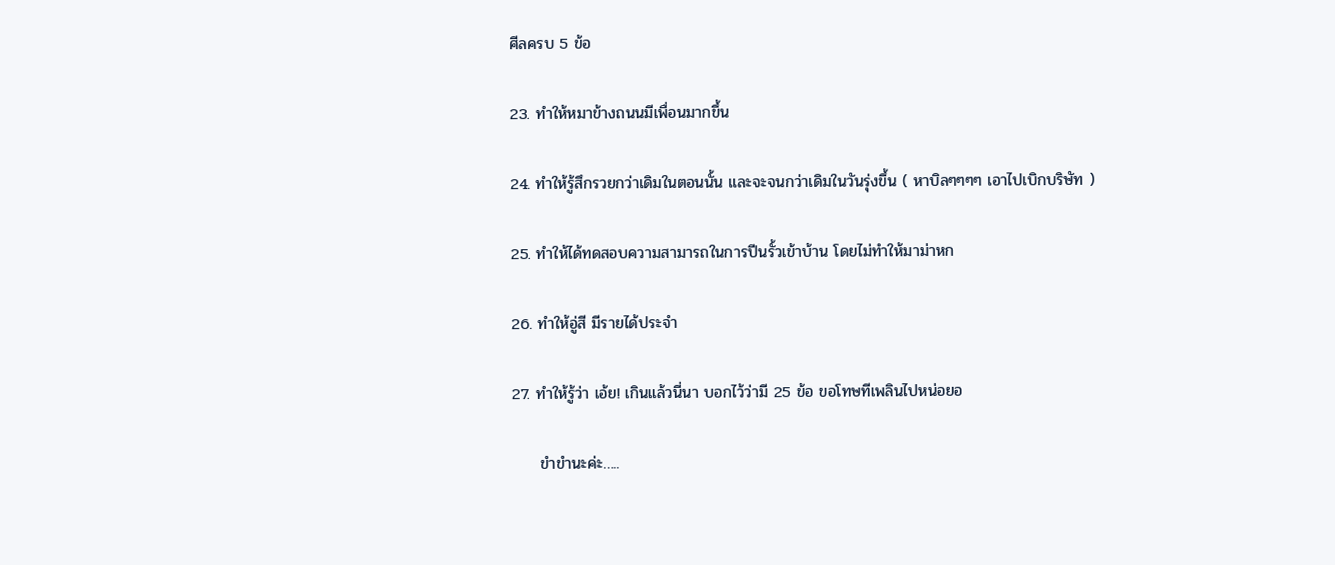ศีลครบ 5 ข้อ

23. ทำให้หมาข้างถนนมีเพื่อนมากขึ้น

24. ทำให้รู้สึกรวยกว่าเดิมในตอนนั้น และจะจนกว่าเดิมในวันรุ่งขึ้น ( หาบิลๆๆๆๆ เอาไปเบิกบริษัท )

25. ทำให้ได้ทดสอบความสามารถในการปีนรั้วเข้าบ้าน โดยไม่ทำให้มาม่าหก

26. ทำให้อู่สี มีรายได้ประจำ

27. ทำให้รู้ว่า เอ้ย! เกินแล้วนี่นา บอกไว้ว่ามี 25 ข้อ ขอโทษทีเพลินไปหน่อยอ

     ขำขำนะค่ะ…..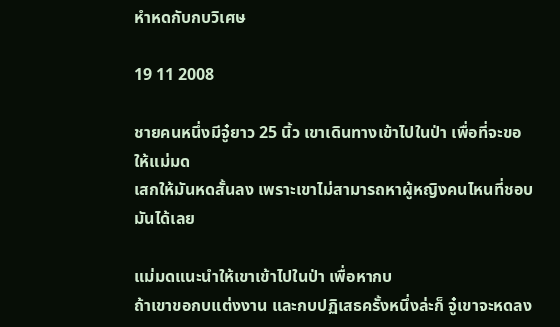หำหดกับกบวิเศษ

19 11 2008

ชายคนหนึ่งมีจู๋ยาว 25 นิ้ว เขาเดินทางเข้าไปในป่า เพื่อที่จะขอให้แม่มด
เสกให้มันหดสั้นลง เพราะเขาไม่สามารถหาผู้หญิงคนไหนที่ชอบมันได้เลย

แม่มดแนะนำให้เขาเข้าไปในป่า เพื่อหากบ
ถ้าเขาขอกบแต่งงาน และกบปฏิเสธครั้งหนึ่งล่ะก็ จู๋เขาจะหดลง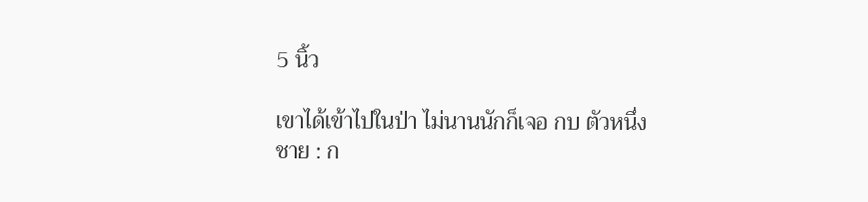5 นิ้ว

เขาได้เข้าไปในป่า ไม่นานนักก็เจอ กบ ตัวหนึ่ง
ชาย : ก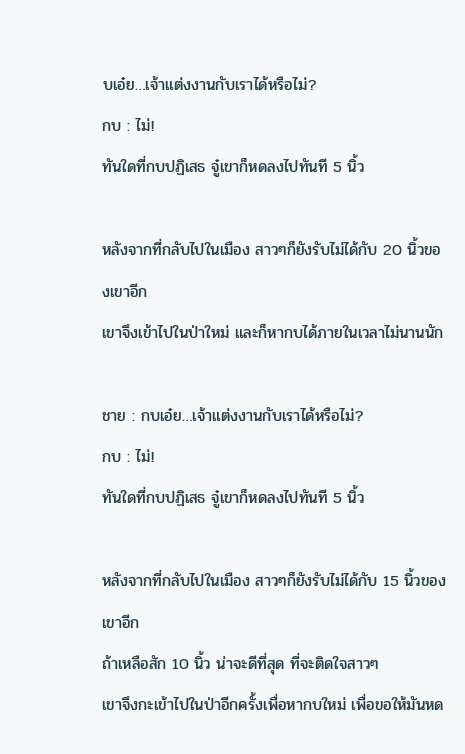บเอ๋ย…เจ้าแต่งงานกับเราได้หรือไม่?
กบ : ไม่!
ทันใดที่กบปฏิเสธ จู๋เขาก็หดลงไปทันที 5 นิ้ว

หลังจากที่กลับไปในเมือง สาวๆก็ยังรับไม่ได้กับ 20 นิ้วของเขาอีก
เขาจึงเข้าไปในป่าใหม่ และก็หากบได้ภายในเวลาไม่นานนัก

ชาย : กบเอ๋ย…เจ้าแต่งงานกับเราได้หรือไม่?
กบ : ไม่!
ทันใดที่กบปฏิเสธ จู๋เขาก็หดลงไปทันที 5 นิ้ว

หลังจากที่กลับไปในเมือง สาวๆก็ยังรับไม่ได้กับ 15 นิ้วของเขาอีก
ถ้าเหลือสัก 10 นิ้ว น่าจะดีที่สุด ที่จะติดใจสาวๆ
เขาจึงกะเข้าไปในป่าอีกครั้งเพื่อหากบใหม่ เพื่อขอให้มันหด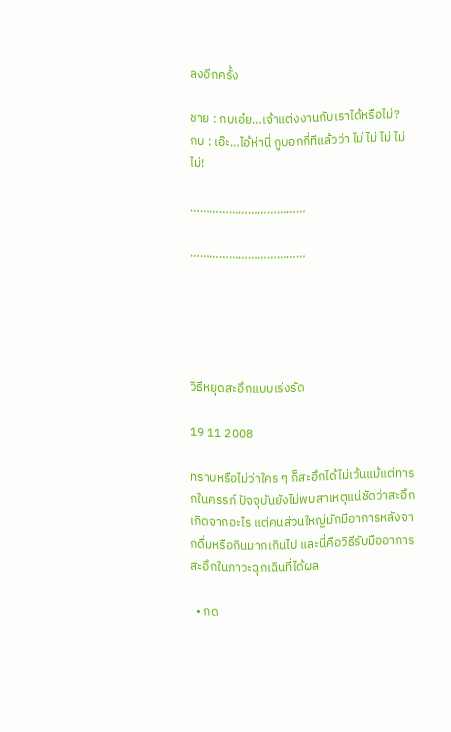ลงอีกครั้ง

ชาย : กบเอ๋ย…เจ้าแต่งงานกับเราได้หรือไม่?
กบ : เอ๊ะ…ไอ้ห่านี่ กูบอกกี่ทีแล้วว่า ไม่ ไม่ ไม่ ไม่ ไม่!

………………………………

………………………………





วิธีหยุดสะอึกแบบเร่งรัด

19 11 2008

ทราบหรือไม่ว่าใคร ๆ ก็สะอึกได้ไม่เว้นแม้แต่ทารกในครรภ์ ปัจจุบันยังไม่พบสาเหตุแน่ชัดว่าสะอึกเกิดจากอะไร แต่คนส่วนใหญ่มักมีอาการหลังจากดื่มหรือกินมากเกินไป และนี่คือวิธีรับมืออาการสะอึกในภาวะฉุกเฉินที่ได้ผล

  • กด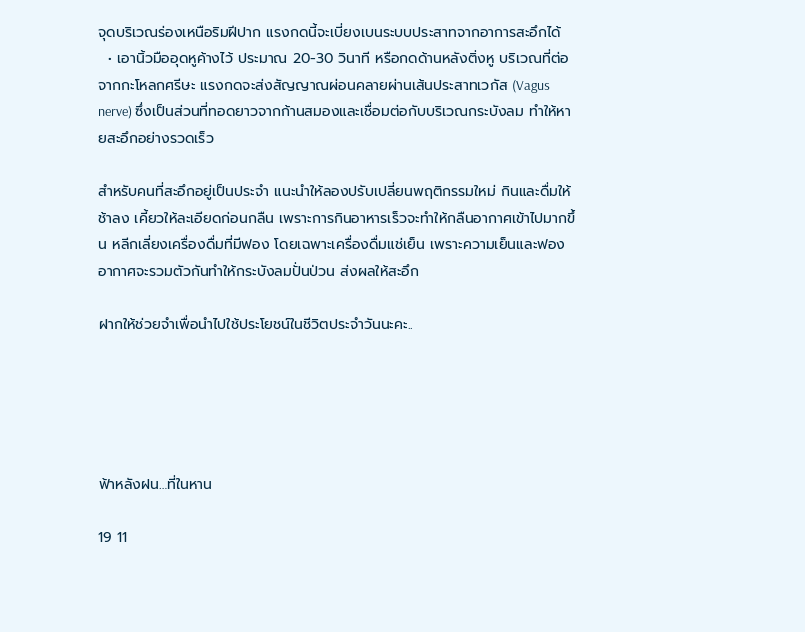จุดบริเวณร่องเหนือริมฝีปาก แรงกดนี้จะเบี่ยงเบนระบบประสาทจากอาการสะอึกได้
  • เอานิ้วมืออุดหูค้างไว้ ประมาณ 20-30 วินาที หรือกดด้านหลังติ่งหู บริเวณที่ต่อจากกะโหลกศรีษะ แรงกดจะส่งสัญญาณผ่อนคลายผ่านเส้นประสาทเวกัส (Vagus nerve) ซึ่งเป็นส่วนที่ทอดยาวจากก้านสมองและเชื่อมต่อกับบริเวณกระบังลม ทำให้หายสะอึกอย่างรวดเร็ว

สำหรับคนที่สะอึกอยู่เป็นประจำ แนะนำให้ลองปรับเปลี่ยนพฤติกรรมใหม่ กินและดื่มให้ช้าลง เคี้ยวให้ละเอียดก่อนกลืน เพราะการกินอาหารเร็วจะทำให้กลืนอากาศเข้าไปมากขึ้น หลีกเลี่ยงเครื่องดื่มที่มีฟอง โดยเฉพาะเครื่องดื่มแช่เย็น เพราะความเย็นและฟองอากาศจะรวมตัวกันทำให้กระบังลมปั่นป่วน ส่งผลให้สะอึก

ฝากให้ช่วยจำเพื่อนำไปใช้ประโยชน์ในชีวิตประจำวันนะคะ..





ฟ้าหลังฝน…ที่ในหาน

19 11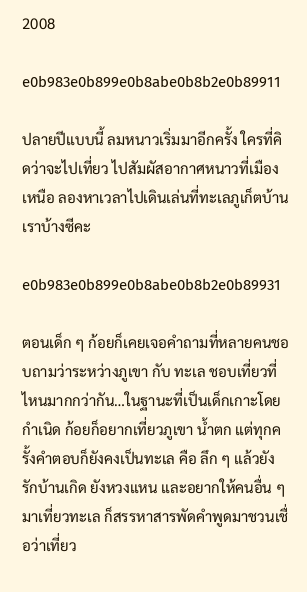2008

e0b983e0b899e0b8abe0b8b2e0b89911

ปลายปีแบบนี้ ลมหนาวเริ่มมาอีกครั้ง ใครที่คิดว่าจะไปเที่ยว ไปสัมผัสอากาศหนาวที่เมืองเหนือ ลองหาเวลาไปเดินเล่นที่ทะเลภูเก็ตบ้านเราบ้างซีคะ

e0b983e0b899e0b8abe0b8b2e0b89931

ตอนเด็ก ๆ ก้อยก็เคยเจอคำถามที่หลายคนชอบถามว่าระหว่างภูเขา กับ ทะเล ชอบเที่ยวที่ไหนมากกว่ากัน…ในฐานะที่เป็นเด็กเกาะโดยกำเนิด ก้อยก็อยากเที่ยวภูเขา น้ำตก แต่ทุกครั้งคำตอบก็ยังคงเป็นทะเล คือ ลึก ๆ แล้วยังรักบ้านเกิด ยังหวงแหน และอยากให้คนอื่น ๆ มาเที่ยวทะเล ก็สรรหาสารพัดคำพูดมาชวนเชื่อว่าเที่ยว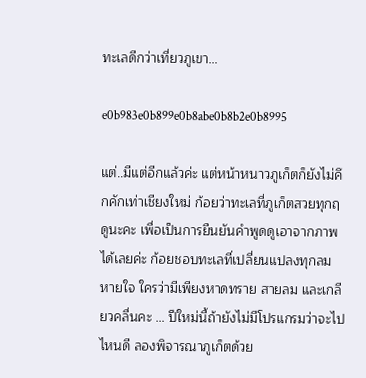ทะเลดีกว่าเที่ยวภูเขา…

e0b983e0b899e0b8abe0b8b2e0b8995

แต่..มีแต่อีกแล้วค่ะ แต่หน้าหนาวภูเก็ตก็ยังไม่คึกคักเท่าเชียงใหม่ ก้อยว่าทะเลที่ภูเก็ตสวยทุกฤดูนะคะ เพื่อเป็นการยืนยันคำพูดดูเอาจากภาพได้เลยค่ะ ก้อยชอบทะเลที่เปลี่ยนแปลงทุกลมหายใจ ใครว่ามีเพียงหาดทราย สายลม และเกลียวคลื่นคะ … ปีใหม่นี้ถ้ายังไม่มีโปรแกรมว่าจะไปไหนดี ลองพิจารณาภูเก็ตด้วย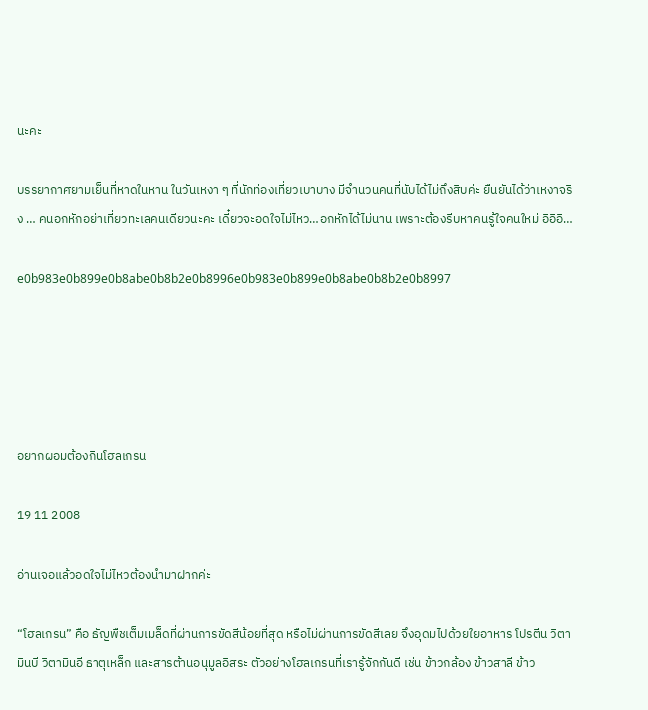นะคะ

บรรยากาศยามเย็นที่หาดในหาน ในวันเหงา ๆ ที่นักท่องเที่ยวเบาบาง มีจำนวนคนที่นับได้ไม่ถึงสิบค่ะ ยืนยันได้ว่าเหงาจริง … คนอกหักอย่าเที่ยวทะเลคนเดียวนะคะ เดี๋ยวจะอดใจไม่ไหว…อกหักได้ไม่นาน เพราะต้องรีบหาคนรู้ใจคนใหม่ อิอิอิ…

e0b983e0b899e0b8abe0b8b2e0b8996e0b983e0b899e0b8abe0b8b2e0b8997





อยากผอมต้องกินโฮลเกรน

19 11 2008

อ่านเจอแล้วอดใจไม่ไหวต้องนำมาฝากค่ะ

“โฮลเกรน” คือ ธัญพืชเต็มเมล็ดที่ผ่านการขัดสีน้อยที่สุด หรือไม่ผ่านการขัดสีเลย จึงอุดมไปด้วยใยอาหาร โปรตีน วิตามินบี วิตามินอี ธาตุเหล็ก และสารต้านอนุมูลอิสระ ตัวอย่างโฮลเกรนที่เรารู้จักกันดี เช่น ข้าวกล้อง ข้าวสาลี ข้าว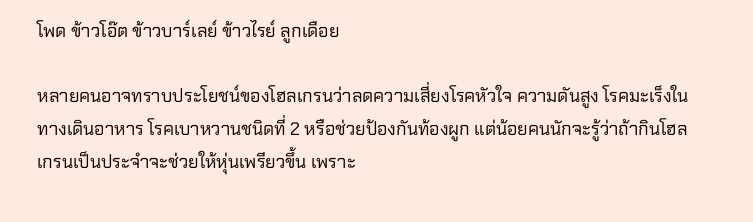โพด ข้าวโอ๊ต ข้าวบาร์เลย์ ข้าวไรย์ ลูกเดือย

หลายคนอาจทราบประโยชน์ของโฮลเกรนว่าลดความเสี่ยงโรคหัวใจ ความดันสูง โรคมะเร็งในทางเดินอาหาร โรคเบาหวานชนิดที่ 2 หรือช่วยป้องกันท้องผูก แต่น้อยคนนักจะรู้ว่าถ้ากินโฮลเกรนเป็นประจำจะช่วยให้หุ่นเพรียวขึ้น เพราะ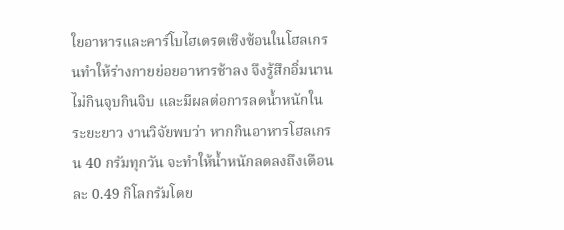ใยอาหารและคาร์โบไฮเดรตเชิงซ้อนในโฮลเกรนทำให้ร่างกายย่อยอาหารช้าลง จึงรู้สึกอิ่มนาน ไม่กินจุบกินจิบ และมีผลต่อการลดน้ำหนักในระยะยาว งานวิจัยพบว่า หากกินอาหารโฮลเกรน 40 กรัมทุกวัน จะทำให้น้ำหนักลดลงถึงเดือนละ 0.49 กิโลกรัมโดย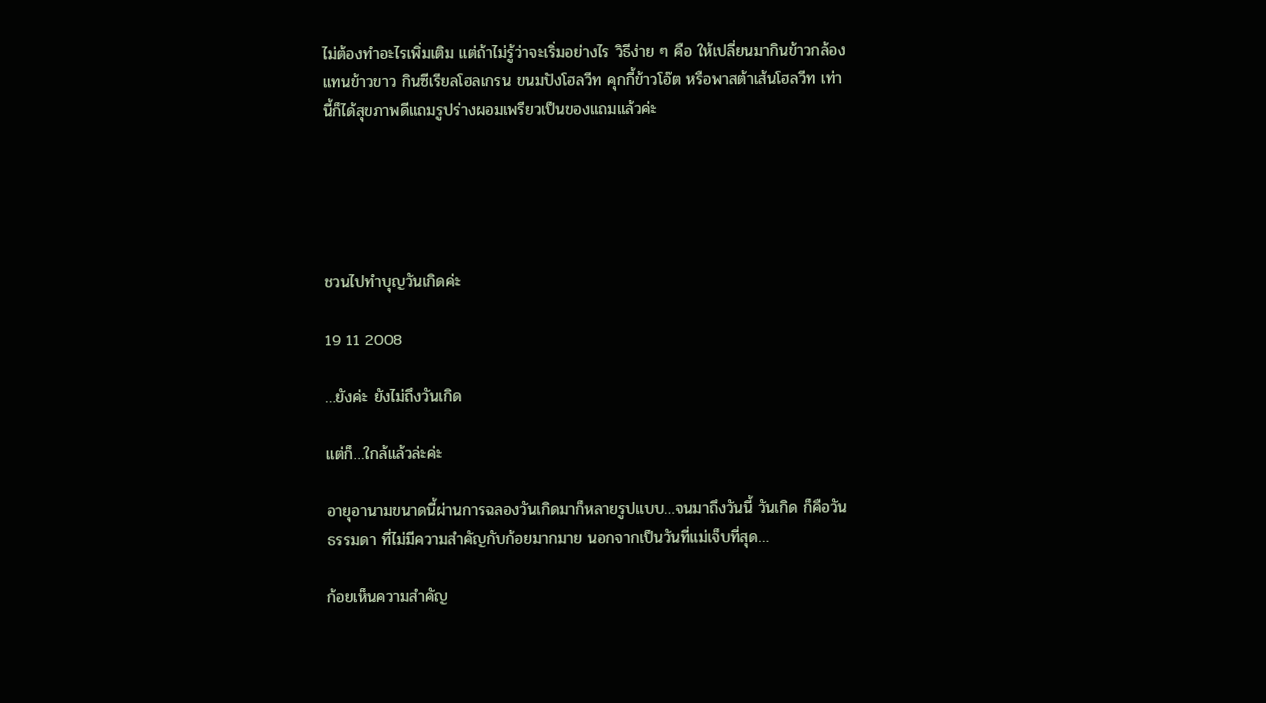ไม่ต้องทำอะไรเพิ่มเติม แต่ถ้าไม่รู้ว่าจะเริ่มอย่างไร วิธีง่าย ๆ คือ ให้เปลี่ยนมากินข้าวกล้องแทนข้าวขาว กินซีเรียลโฮลเกรน ขนมปังโฮลวีท คุกกี้ข้าวโอ๊ต หรือพาสต้าเส้นโฮลวีท เท่านี้ก็ได้สุขภาพดีแถมรูปร่างผอมเพรียวเป็นของแถมแล้วค่ะ





ชวนไปทำบุญวันเกิดค่ะ

19 11 2008

…ยังค่ะ ยังไม่ถึงวันเกิด

แต่ก็…ใกล้แล้วล่ะค่ะ

อายุอานามขนาดนี้ผ่านการฉลองวันเกิดมาก็หลายรูปแบบ…จนมาถึงวันนี้ วันเกิด ก็คือวันธรรมดา ที่ไม่มีความสำคัญกับก้อยมากมาย นอกจากเป็นวันที่แม่เจ็บที่สุด…

ก้อยเห็นความสำคัญ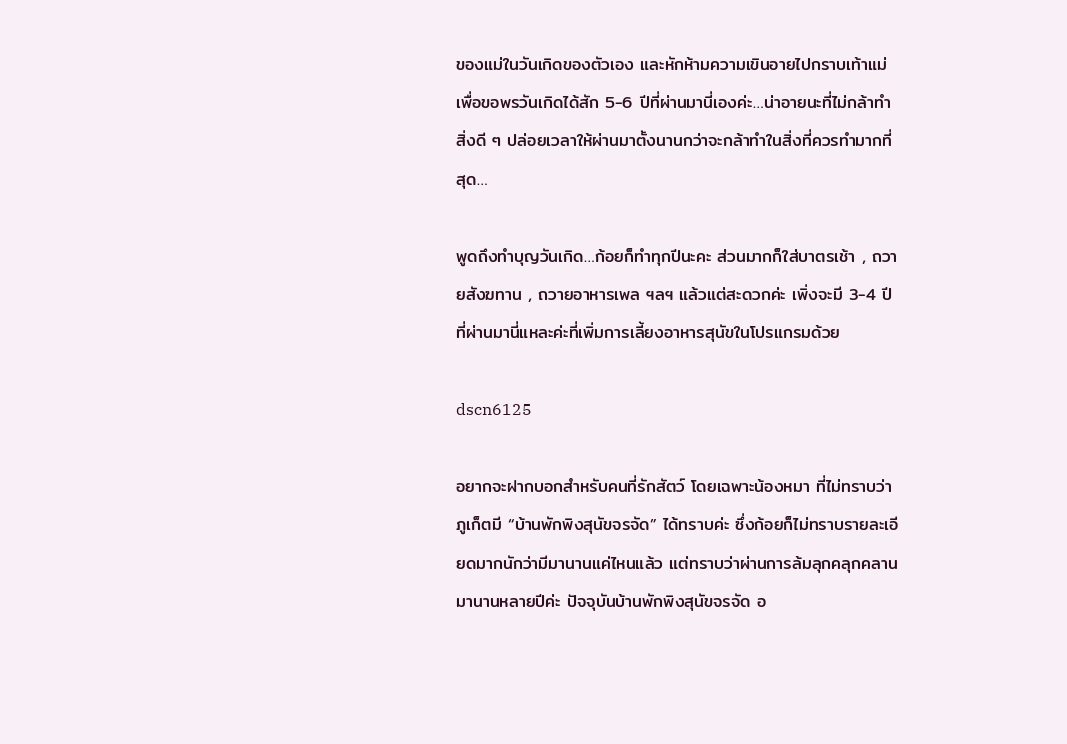ของแม่ในวันเกิดของตัวเอง และหักห้ามความเขินอายไปกราบเท้าแม่เพื่อขอพรวันเกิดได้สัก 5-6 ปีที่ผ่านมานี่เองค่ะ…น่าอายนะที่ไม่กล้าทำสิ่งดี ๆ ปล่อยเวลาให้ผ่านมาตั้งนานกว่าจะกล้าทำในสิ่งที่ควรทำมากที่สุด…

พูดถึงทำบุญวันเกิด…ก้อยก็ทำทุกปีนะคะ ส่วนมากก็ใส่บาตรเช้า , ถวายสังฆทาน , ถวายอาหารเพล ฯลฯ แล้วแต่สะดวกค่ะ เพิ่งจะมี 3-4 ปีที่ผ่านมานี่แหละค่ะที่เพิ่มการเลี้ยงอาหารสุนัขในโปรแกรมด้วย

dscn6125

อยากจะฝากบอกสำหรับคนที่รักสัตว์ โดยเฉพาะน้องหมา ที่ไม่ทราบว่าภูเก็ตมี “บ้านพักพิงสุนัขจรจัด” ได้ทราบค่ะ ซึ่งก้อยก็ไม่ทราบรายละเอียดมากนักว่ามีมานานแค่ไหนแล้ว แต่ทราบว่าผ่านการล้มลุกคลุกคลานมานานหลายปีค่ะ ปัจจุบันบ้านพักพิงสุนัขจรจัด อ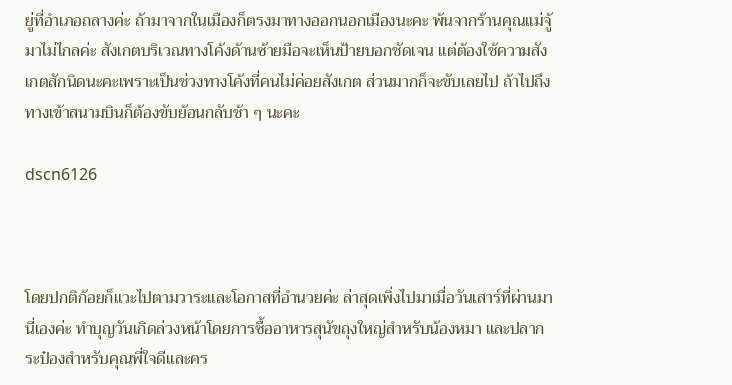ยู่ที่อำเภอถลางค่ะ ถ้ามาจากในเมืองก็ตรงมาทางออกนอกเมืองนะคะ พ้นจากร้านคุณแม่จู้มาไม่ไกลค่ะ สังเกตบริเวณทางโค้งด้านซ้ายมือจะเห็นป้ายบอกชัดเจน แต่ต้องใช้ความสังเกตสักนิดนะคะเพราะเป็นช่วงทางโค้งที่คนไม่ค่อยสังเกต ส่วนมากก็จะขับเลยไป ถ้าไปถึงทางเข้าสนามบินก็ต้องขับย้อนกลับช้า ๆ นะคะ

dscn6126



โดยปกติก้อยก็แวะไปตามวาระและโอกาสที่อำนวยค่ะ ล่าสุดเพิ่งไปมาเมื่อวันเสาร์ที่ผ่านมานี่เองค่ะ ทำบุญวันเกิดล่วงหน้าโดยการซื้ออาหารสุนัขถุงใหญ่สำหรับน้องหมา และปลากระป๋องสำหรับคุณพี่ใจดีและคร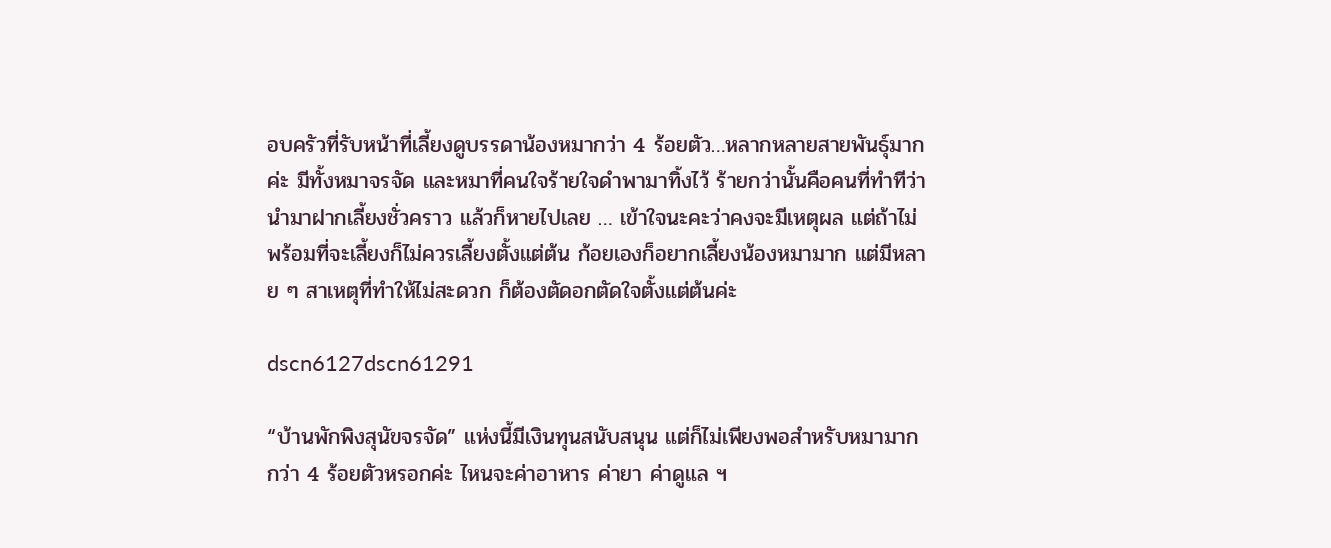อบครัวที่รับหน้าที่เลี้ยงดูบรรดาน้องหมากว่า 4 ร้อยตัว…หลากหลายสายพันธุ์มากค่ะ มีทั้งหมาจรจัด และหมาที่คนใจร้ายใจดำพามาทิ้งไว้ ร้ายกว่านั้นคือคนที่ทำทีว่านำมาฝากเลี้ยงชั่วคราว แล้วก็หายไปเลย … เข้าใจนะคะว่าคงจะมีเหตุผล แต่ถ้าไม่พร้อมที่จะเลี้ยงก็ไม่ควรเลี้ยงตั้งแต่ต้น ก้อยเองก็อยากเลี้ยงน้องหมามาก แต่มีหลาย ๆ สาเหตุที่ทำให้ไม่สะดวก ก็ต้องตัดอกตัดใจตั้งแต่ต้นค่ะ

dscn6127dscn61291

“บ้านพักพิงสุนัขจรจัด” แห่งนี้มีเงินทุนสนับสนุน แต่ก็ไม่เพียงพอสำหรับหมามากกว่า 4 ร้อยตัวหรอกค่ะ ไหนจะค่าอาหาร ค่ายา ค่าดูแล ฯ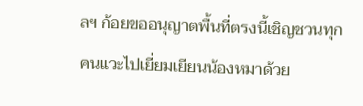ลฯ ก้อยขออนุญาตพื้นที่ตรงนี้เชิญชวนทุกคนแวะไปเยี่ยมเยียนน้องหมาด้วย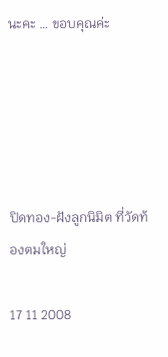นะคะ … ขอบคุณค่ะ





ปิดทอง-ฝังลูกนิมิต ที่วัดท้องตมใหญ่

17 11 2008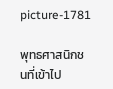picture-1781

พุทธศาสนิกชนที่เข้าไป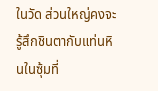ในวัด ส่วนใหญ่คงจะรู้สึกชินตากับแท่นหินในซุ้มที่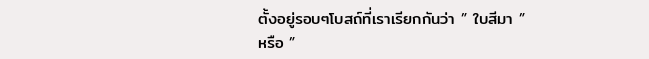ตั้งอยู่รอบๆโบสถ์ที่เราเรียกกันว่า ” ใบสีมา ” หรือ ”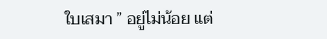ใบเสมา ” อยู่ไม่น้อย แต่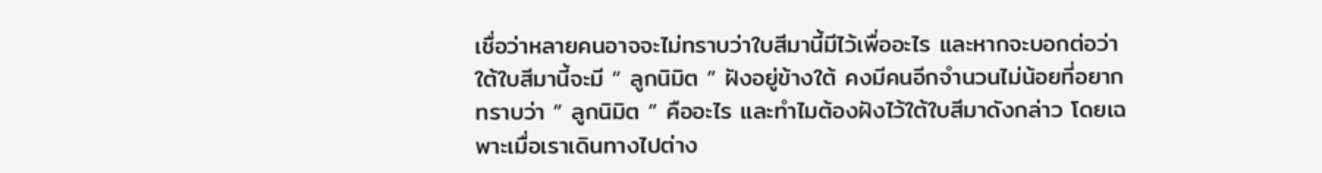เชื่อว่าหลายคนอาจจะไม่ทราบว่าใบสีมานี้มีไว้เพื่ออะไร และหากจะบอกต่อว่าใต้ใบสีมานี้จะมี ” ลูกนิมิต ” ฝังอยู่ข้างใต้ คงมีคนอีกจำนวนไม่น้อยที่อยากทราบว่า ” ลูกนิมิต ” คืออะไร และทำไมต้องฝังไว้ใต้ใบสีมาดังกล่าว โดยเฉพาะเมื่อเราเดินทางไปต่าง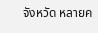จังหวัด หลายค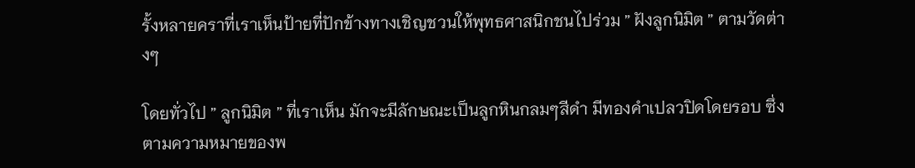รั้งหลายคราที่เราเห็นป้ายที่ปักข้างทางเชิญชวนให้พุทธศาสนิกชนไปร่วม ” ฝังลูกนิมิต ” ตามวัดต่างๆ

โดยทั่วไป ” ลูกนิมิต ” ที่เราเห็น มักจะมีลักษณะเป็นลูกหินกลมๆสีดำ มีทองคำเปลวปิดโดยรอบ ซึ่งตามความหมายของพ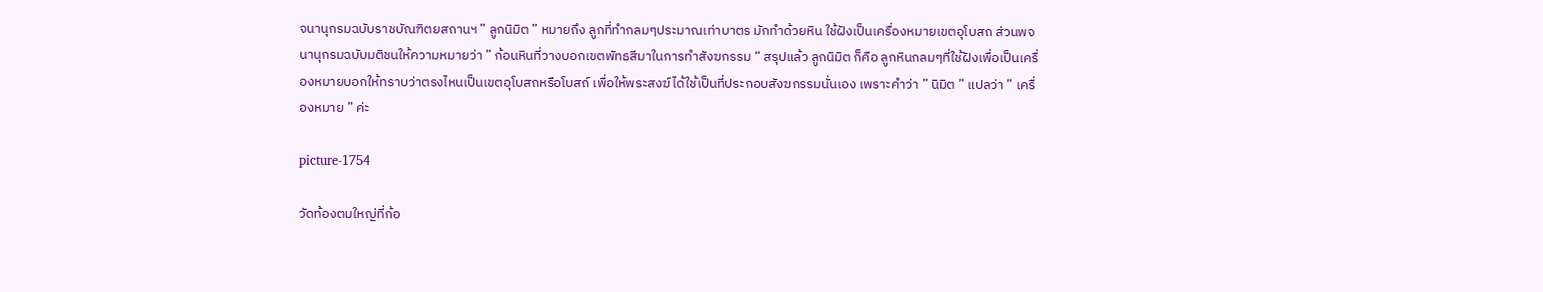จนานุกรมฉบับราชบัณฑิตยสถานฯ ” ลูกนิมิต ” หมายถึง ลูกที่ทำกลมๆประมาณเท่าบาตร มักทำด้วยหิน ใช้ฝังเป็นเครื่องหมายเขตอุโบสถ ส่วนพจนานุกรมฉบับมติชนให้ความหมายว่า ” ก้อนหินที่วางบอกเขตพัทธสีมาในการทำสังฆกรรม “ สรุปแล้ว ลูกนิมิต ก็คือ ลูกหินกลมๆที่ใช้ฝังเพื่อเป็นเครื่องหมายบอกให้ทราบว่าตรงไหนเป็นเขตอุโบสถหรือโบสถ์ เพื่อให้พระสงฆ์ได้ใช้เป็นที่ประกอบสังฆกรรมนั่นเอง เพราะคำว่า ” นิมิต ” แปลว่า ” เครื่องหมาย ” ค่ะ

picture-1754

วัดท้องตมใหญ่ที่ก้อ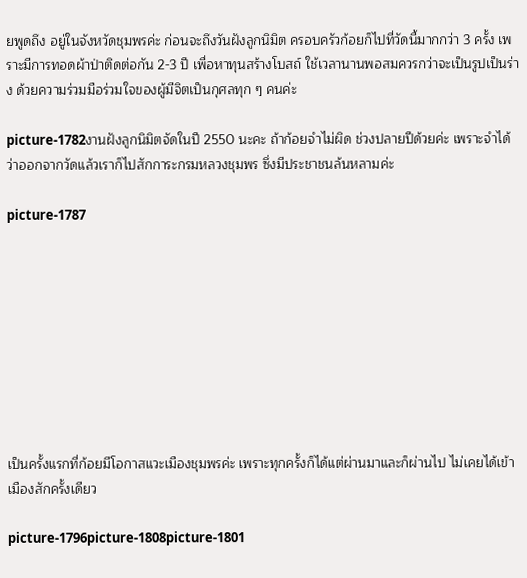ยพูดถึง อยู่ในจังหวัดชุมพรค่ะ ก่อนจะถึงวันฝังลูกนิมิต ครอบครัวก้อยก็ไปที่วัดนี้มากกว่า 3 ครั้ง เพราะมีการทอดผ้าป่าติดต่อกัน 2-3 ปี เพื่อหาทุนสร้างโบสถ์ ใช้เวลานานพอสมควรกว่าจะเป็นรูปเป็นร่าง ด้วยความร่วมมือร่วมใจของผู้มีจิตเป็นกุศลทุก ๆ คนค่ะ

picture-1782งานฝังลูกนิมิตจัดในปี 2550 นะคะ ถ้าก้อยจำไม่ผิด ช่วงปลายปีด้วยค่ะ เพราะจำได้ว่าออกจากวัดแล้วเราก็ไปสักการะกรมหลวงชุมพร ซึ่งมีประชาชนล้นหลามค่ะ

picture-1787









เป็นครั้งแรกที่ก้อยมีโอกาสแวะเมืองชุมพรค่ะ เพราะทุกครั้งก็ได้แต่ผ่านมาและก็ผ่านไป ไม่เคยได้เข้าเมืองสักครั้งเดียว

picture-1796picture-1808picture-1801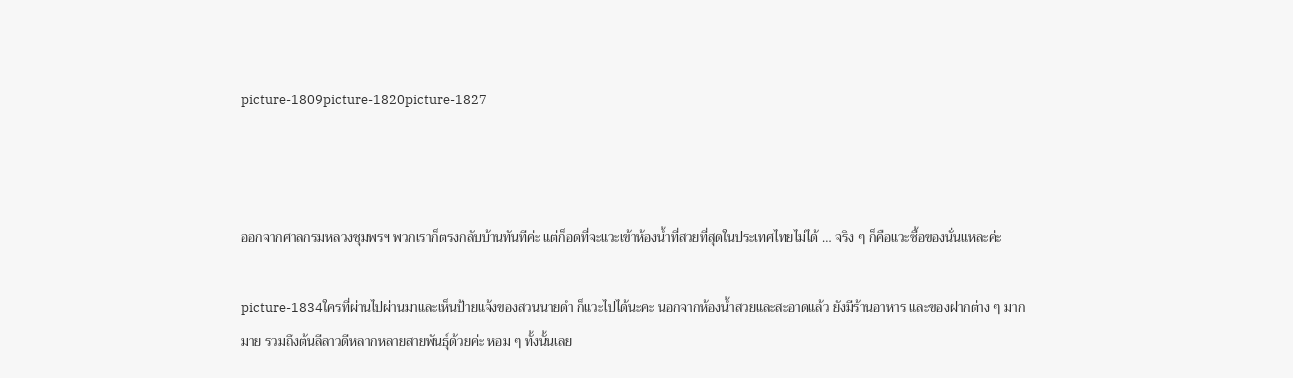picture-1809picture-1820picture-1827



ออกจากศาลกรมหลวงชุมพรฯ พวกเราก็ตรงกลับบ้านทันทีค่ะ แต่ก็อดที่จะแวะเข้าห้องน้ำที่สวยที่สุดในประเทศไทยไม่ได้ … จริง ๆ ก็คือแวะซื้อของนั่นแหละค่ะ

picture-1834ใครที่ผ่านไปผ่านมาและเห็นป้ายแจ้งของสวนนายดำ ก็แวะไปได้นะคะ นอกจากห้องน้ำสวยและสะอาดแล้ว ยังมีร้านอาหาร และของฝากต่าง ๆ มากมาย รวมถึงต้นลีลาวดีหลากหลายสายพันธุ์ด้วยค่ะ หอม ๆ ทั้งนั้นเลย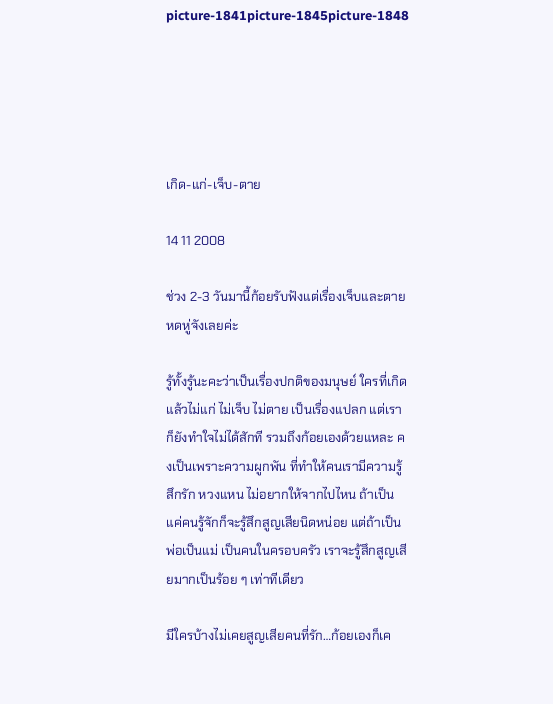picture-1841picture-1845picture-1848





เกิด-แก่-เจ็บ-ตาย

14 11 2008

ช่วง 2-3 วันมานี้ก้อยรับฟังแต่เรื่องเจ็บและตาย หดหู่จังเลยค่ะ

รู้ทั้งรู้นะคะว่าเป็นเรื่องปกติของมนุษย์ ใครที่เกิดแล้วไม่แก่ ไม่เจ็บ ไม่ตาย เป็นเรื่องแปลก แต่เราก็ยังทำใจไม่ได้สักที รวมถึงก้อยเองด้วยแหละ คงเป็นเพราะความผูกพัน ที่ทำให้คนเรามีความรู้สึกรัก หวงแหน ไม่อยากให้จากไปไหน ถ้าเป็นแค่คนรู้จักก็จะรู้สึกสูญเสียนิดหน่อย แต่ถ้าเป็นพ่อเป็นแม่ เป็นคนในครอบครัว เราจะรู้สึกสูญเสียมากเป็นร้อย ๆ เท่าทีเดียว

มีใครบ้างไม่เคยสูญเสียคนที่รัก…ก้อยเองก็เค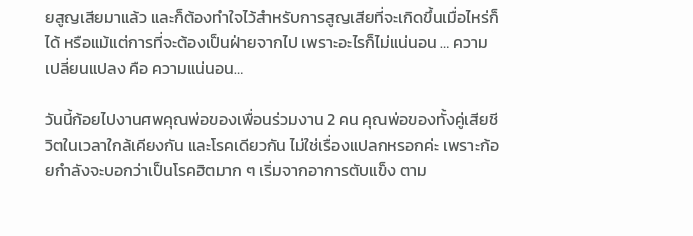ยสูญเสียมาแล้ว และก็ต้องทำใจไว้สำหรับการสูญเสียที่จะเกิดขึ้นเมื่อไหร่ก็ได้ หรือแม้แต่การที่จะต้องเป็นฝ่ายจากไป เพราะอะไรก็ไม่แน่นอน … ความเปลี่ยนแปลง คือ ความแน่นอน…

วันนี้ก้อยไปงานศพคุณพ่อของเพื่อนร่วมงาน 2 คน คุณพ่อของทั้งคู่เสียชีวิตในเวลาใกล้เคียงกัน และโรคเดียวกัน ไม่ใช่เรื่องแปลกหรอกค่ะ เพราะก้อยกำลังจะบอกว่าเป็นโรคฮิตมาก ๆ เริ่มจากอาการตับแข็ง ตาม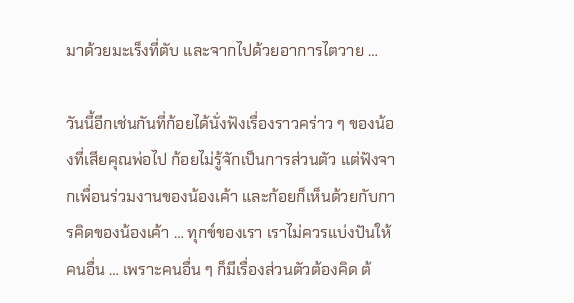มาด้วยมะเร็งที่ตับ และจากไปด้วยอาการไตวาย …

วันนี้อีกเช่นกันที่ก้อยได้นั่งฟังเรื่องราวคร่าว ๆ ของน้องที่เสียคุณพ่อไป ก้อยไม่รู้จักเป็นการส่วนตัว แต่ฟังจากเพื่อนร่วมงานของน้องเค้า และก้อยก็เห็นด้วยกับการคิดของน้องเค้า … ทุกข์ของเรา เราไม่ควรแบ่งปันให้คนอื่น … เพราะคนอื่น ๆ ก็มีเรื่องส่วนตัวต้องคิด ต้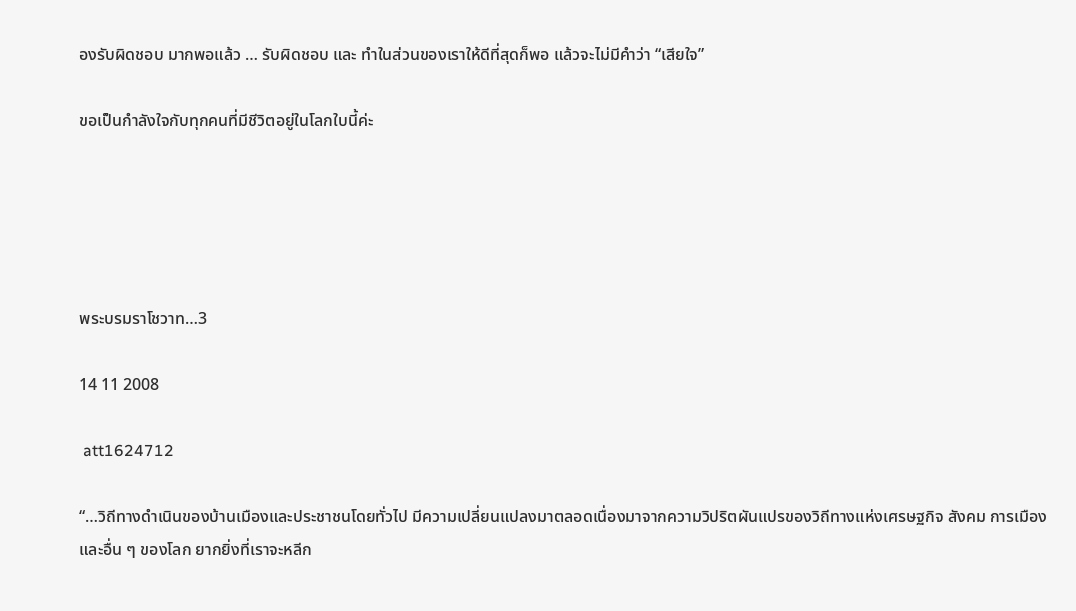องรับผิดชอบ มากพอแล้ว … รับผิดชอบ และ ทำในส่วนของเราให้ดีที่สุดก็พอ แล้วจะไม่มีคำว่า “เสียใจ”

ขอเป็นกำลังใจกับทุกคนที่มีชีวิตอยู่ในโลกใบนี้ค่ะ





พระบรมราโชวาท…3

14 11 2008

 att1624712

“…วิถีทางดำเนินของบ้านเมืองและประชาชนโดยทั่วไป มีความเปลี่ยนแปลงมาตลอดเนื่องมาจากความวิปริตผันแปรของวิถีทางแห่งเศรษฐกิจ สังคม การเมือง และอื่น ๆ ของโลก ยากยิ่งที่เราจะหลีก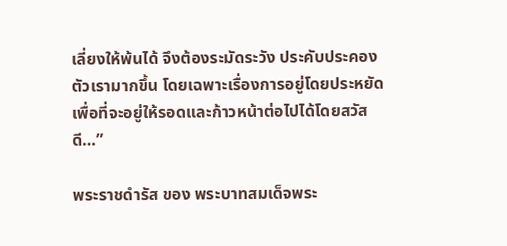เลี่ยงให้พ้นได้ จึงต้องระมัดระวัง ประคับประคองตัวเรามากขึ้น โดยเฉพาะเรื่องการอยู่โดยประหยัด เพื่อที่จะอยู่ให้รอดและก้าวหน้าต่อไปได้โดยสวัสดี…”

พระราชดำรัส ของ พระบาทสมเด็จพระ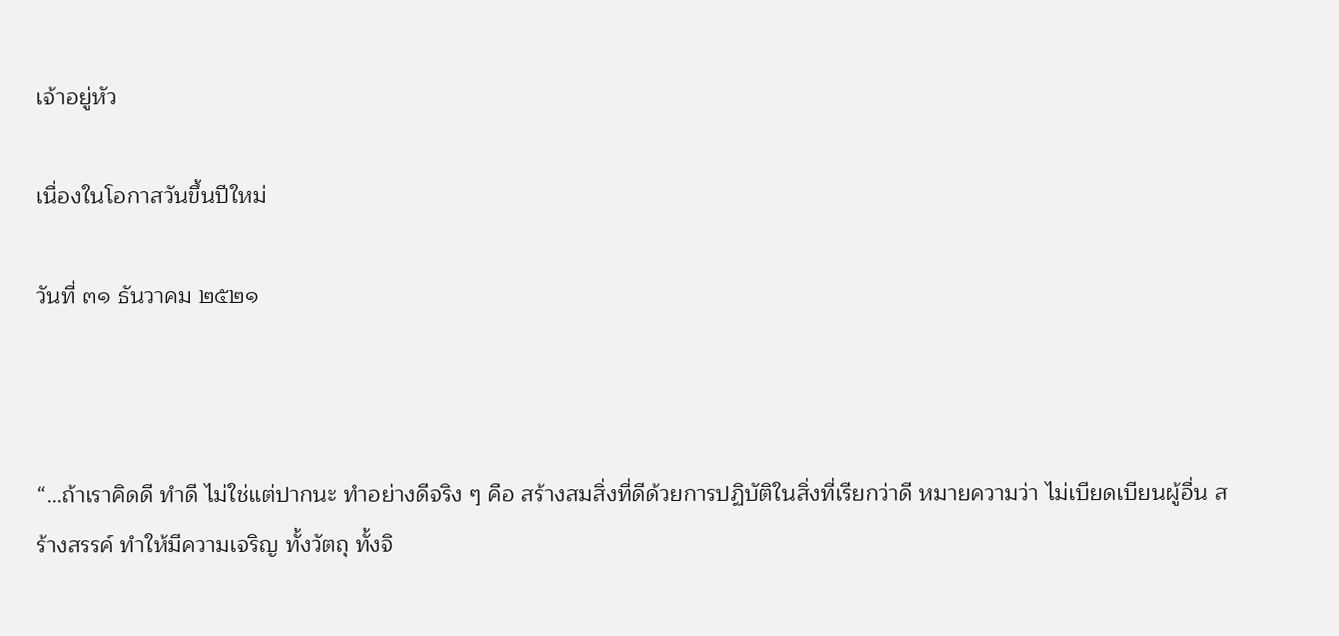เจ้าอยู่หัว

เนื่องในโอกาสวันขึ้นปีใหม่

วันที่ ๓๑ ธันวาคม ๒๕๒๑



“…ถ้าเราคิดดี ทำดี ไม่ใช่แต่ปากนะ ทำอย่างดีจริง ๆ คือ สร้างสมสิ่งที่ดีด้วยการปฏิบัติในสิ่งที่เรียกว่าดี หมายความว่า ไม่เบียดเบียนผู้อื่น สร้างสรรค์ ทำให้มีความเจริญ ทั้งวัตถุ ทั้งจิ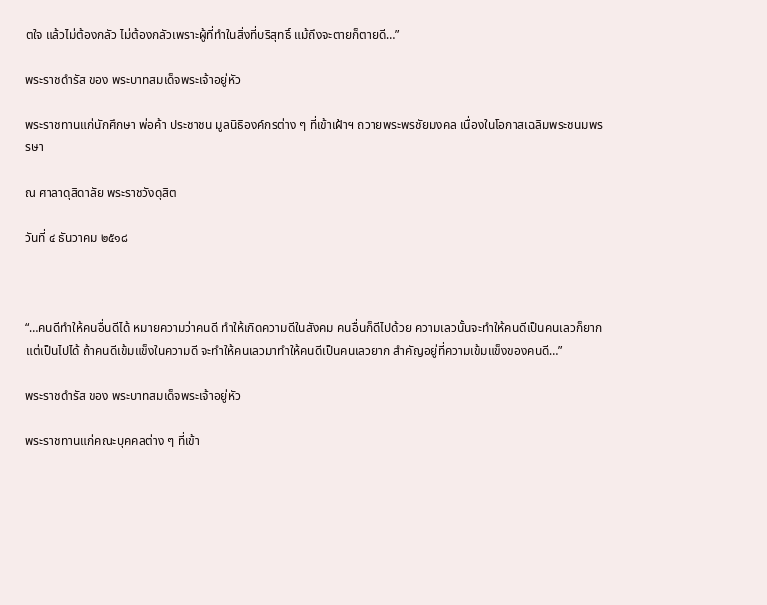ตใจ แล้วไม่ต้องกลัว ไม่ต้องกลัวเพราะผู้ที่ทำในสิ่งที่บริสุทธิ์ แม้ถึงจะตายก็ตายดี…”

พระราชดำรัส ของ พระบาทสมเด็จพระเจ้าอยู่หัว

พระราชทานแก่นักศึกษา พ่อค้า ประชาชน มูลนิธิองค์กรต่าง ๆ ที่เข้าเฝ้าฯ ถวายพระพรชัยมงคล เนื่องในโอกาสเฉลิมพระชนมพรรษา

ณ ศาลาดุสิดาลัย พระราชวังดุสิต

วันที่ ๔ ธันวาคม ๒๕๑๘



“…คนดีทำให้คนอื่นดีได้ หมายความว่าคนดี ทำให้เกิดความดีในสังคม คนอื่นก็ดีไปด้วย ความเลวนั้นจะทำให้คนดีเป็นคนเลวก็ยาก แต่เป็นไปได้ ถ้าคนดีเข้มแข็งในความดี จะทำให้คนเลวมาทำให้คนดีเป็นคนเลวยาก สำคัญอยู่ที่ความเข้มแข็งของคนดี…”

พระราชดำรัส ของ พระบาทสมเด็จพระเจ้าอยู่หัว

พระราชทานแก่คณะบุคคลต่าง ๆ ที่เข้า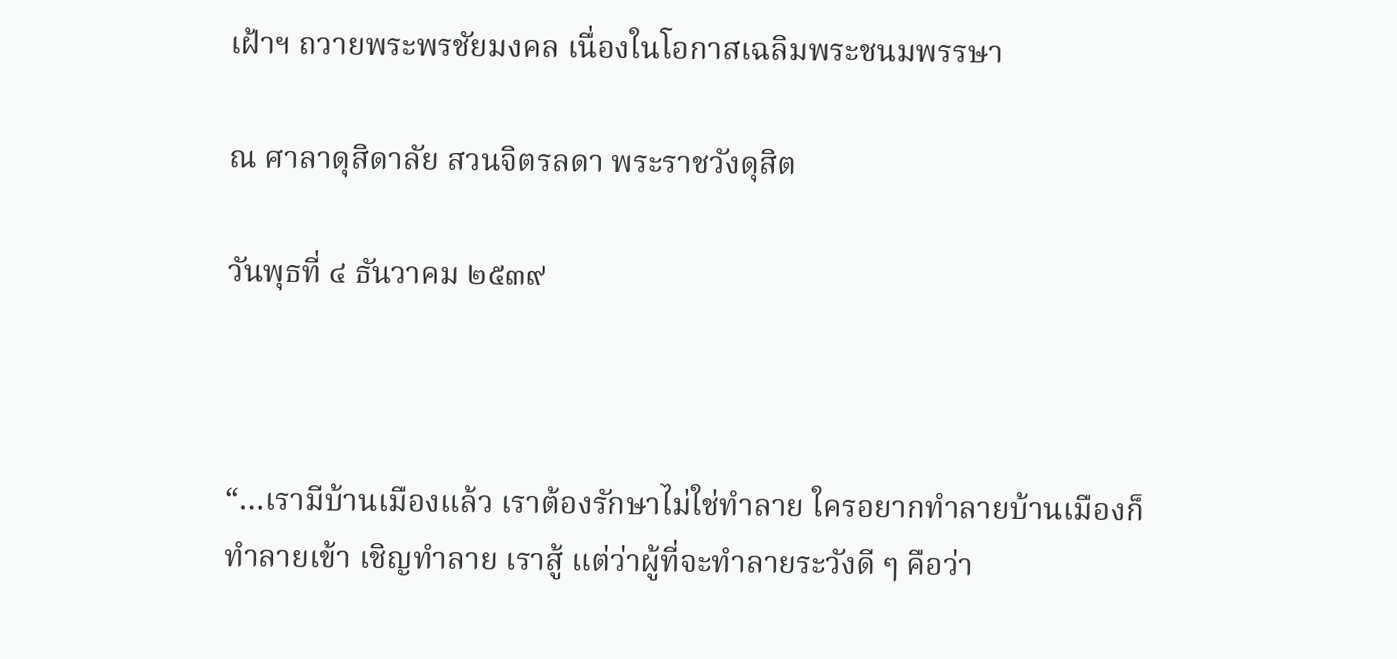เฝ้าฯ ถวายพระพรชัยมงคล เนื่องในโอกาสเฉลิมพระชนมพรรษา

ณ ศาลาดุสิดาลัย สวนจิตรลดา พระราชวังดุสิต

วันพุธที่ ๔ ธันวาคม ๒๕๓๙



“…เรามีบ้านเมืองแล้ว เราต้องรักษาไม่ใช่ทำลาย ใครอยากทำลายบ้านเมืองก็ทำลายเข้า เชิญทำลาย เราสู้ แต่ว่าผู้ที่จะทำลายระวังดี ๆ คือว่า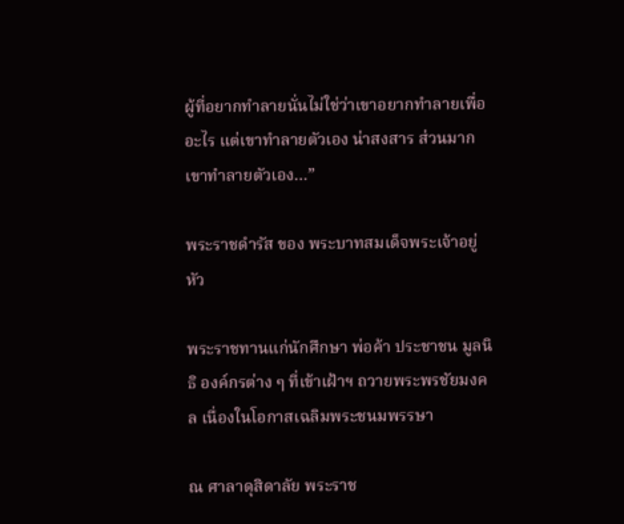ผู้ที่อยากทำลายนั่นไม่ใช่ว่าเขาอยากทำลายเพื่ออะไร แต่เขาทำลายตัวเอง น่าสงสาร ส่วนมากเขาทำลายตัวเอง…”

พระราชดำรัส ของ พระบาทสมเด็จพระเจ้าอยู่หัว

พระราชทานแก่นักศึกษา พ่อค้า ประชาชน มูลนิธิ องค์กรต่าง ๆ ที่เข้าเฝ้าฯ ถวายพระพรชัยมงคล เนื่องในโอกาสเฉลิมพระชนมพรรษา

ณ ศาลาดุสิดาลัย พระราช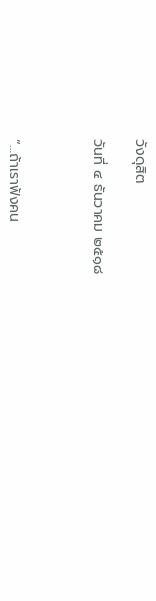วังดุสิต

วันที่ ๔ ธันวาคม ๒๕๑๘



“…ถ้าเราฟังคน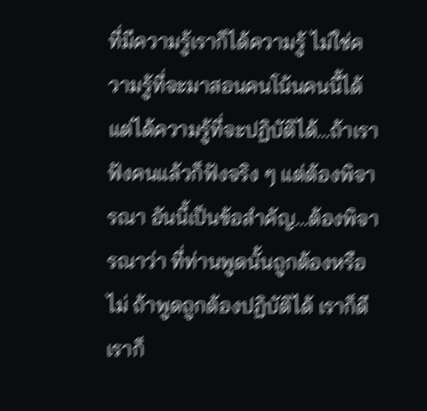ที่มีความรู้เราก็ได้ความรู้ ไม่ใช่ความรู้ที่จะมาสอนคนโน้นคนนี้ได้ แต่ได้ความรู้ที่จะปฏิบัติได้…ถ้าเราฟังคนแล้วก็ฟังจริง ๆ แต่ต้องพิจารณา อันนี้เป็นข้อสำคัญ…ต้องพิจารณาว่า ที่ท่านพูดนั้นถูกต้องหรือไม่ ถ้าพูดถูกต้องปฏิบัติได้ เราก็ดี เราก็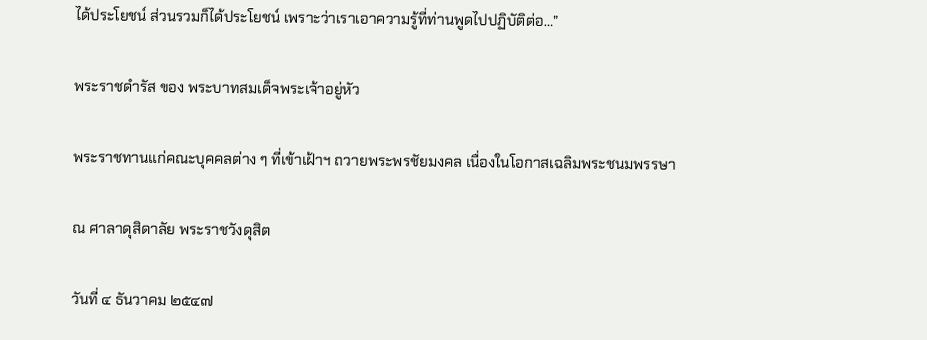ได้ประโยชน์ ส่วนรวมก็ได้ประโยชน์ เพราะว่าเราเอาความรู้ที่ท่านพูดไปปฏิบัติต่อ…”

พระราชดำรัส ของ พระบาทสมเด็จพระเจ้าอยู่หัว

พระราชทานแก่คณะบุคคลต่าง ๆ ที่เข้าเฝ้าฯ ถวายพระพรชัยมงคล เนื่องในโอกาสเฉลิมพระชนมพรรษา

ณ ศาลาดุสิดาลัย พระราชวังดุสิต

วันที่ ๔ ธันวาคม ๒๕๔๗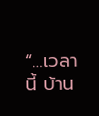“…เวลานี้ บ้าน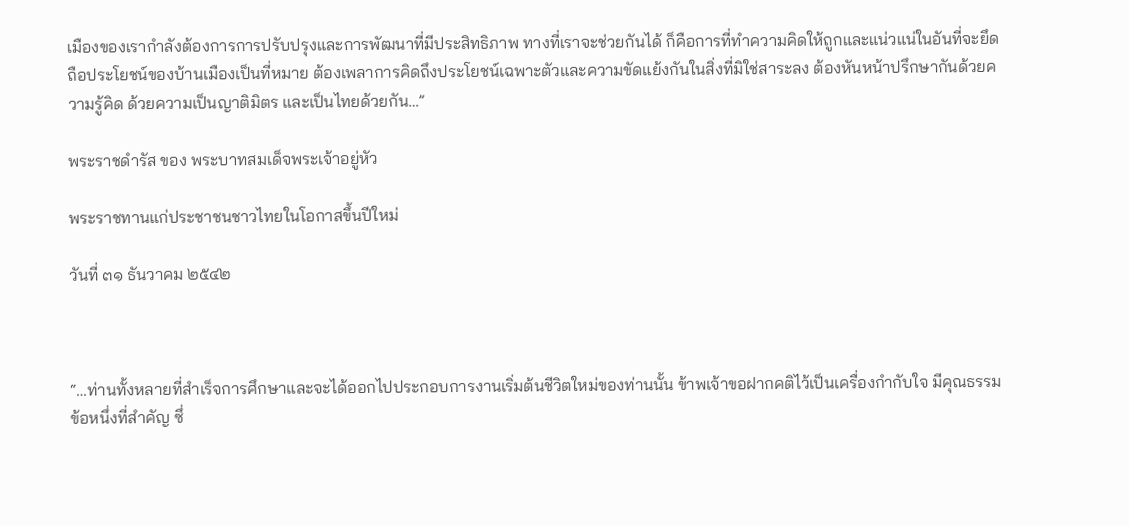เมืองของเรากำลังต้องการการปรับปรุงและการพัฒนาที่มีประสิทธิภาพ ทางที่เราจะช่วยกันได้ ก็คือการที่ทำความคิดให้ถูกและแน่วแน่ในอันที่จะยึดถือประโยชน์ของบ้านเมืองเป็นที่หมาย ต้องเพลาการคิดถึงประโยชน์เฉพาะตัวและความขัดแย้งกันในสิ่งที่มิใช่สาระลง ต้องหันหน้าปรึกษากันด้วยความรู้คิด ด้วยความเป็นญาติมิตร และเป็นไทยด้วยกัน…”

พระราชดำรัส ของ พระบาทสมเด็จพระเจ้าอยู่หัว

พระราชทานแก่ประชาชนชาวไทยในโอกาสขึ้นปีใหม่

วันที่ ๓๑ ธันวาคม ๒๕๔๒



“…ท่านทั้งหลายที่สำเร็จการศึกษาและจะได้ออกไปประกอบการงานเริ่มต้นชีวิตใหม่ของท่านนั้น ข้าพเจ้าขอฝากคติไว้เป็นเครื่องกำกับใจ มีคุณธรรมข้อหนึ่งที่สำคัญ ซึ่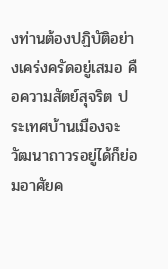งท่านต้องปฏิบัติอย่างเคร่งครัดอยู่เสมอ คือความสัตย์สุจริต ประเทศบ้านเมืองจะวัฒนาถาวรอยู่ได้ก็ย่อมอาศัยค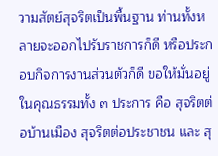วามสัตย์สุจริตเป็นพื้นฐาน ท่านทั้งหลายจะออกไปรับราชการก็ดี หรือประกอบกิจการงานส่วนตัวก็ดี ขอให้มั่นอยู่ในคุณธรรมทั้ง ๓ ประการ คือ สุจริตต่อบ้านเมือง สุจริตต่อประชาชน และ สุ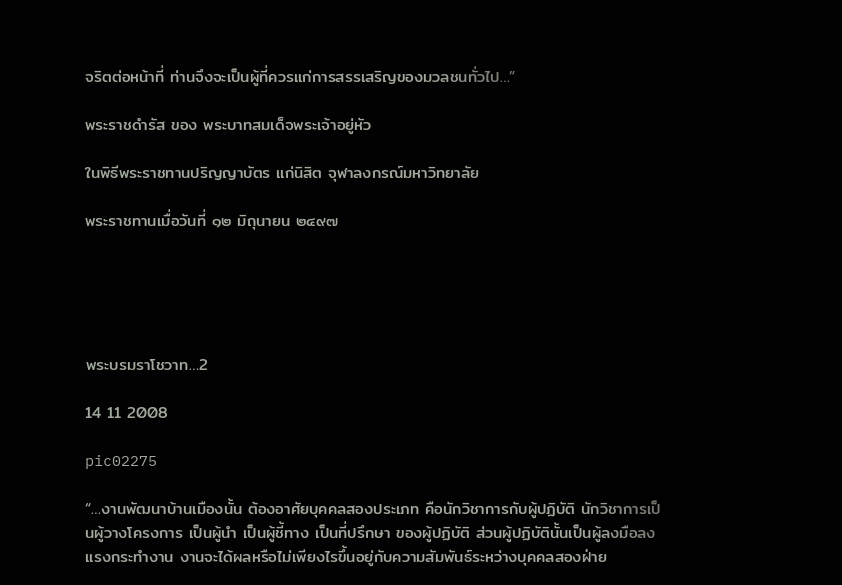จริตต่อหน้าที่ ท่านจึงจะเป็นผู้ที่ควรแก่การสรรเสริญของมวลชนทั่วไป…”

พระราชดำรัส ของ พระบาทสมเด็จพระเจ้าอยู่หัว

ในพิธีพระราชทานปริญญาบัตร แก่นิสิต จุฬาลงกรณ์มหาวิทยาลัย

พระราชทานเมื่อวันที่ ๑๒ มิถุนายน ๒๔๙๗





พระบรมราโชวาท…2

14 11 2008

pic02275

“…งานพัฒนาบ้านเมืองนั้น ต้องอาศัยบุคคลสองประเภท คือนักวิชาการกับผู้ปฏิบัติ นักวิชาการเป็นผู้วางโครงการ เป็นผู้นำ เป็นผู้ชี้ทาง เป็นที่ปรึกษา ของผู้ปฏิบัติ ส่วนผู้ปฏิบัตินั้นเป็นผู้ลงมือลงแรงกระทำงาน งานจะได้ผลหรือไม่เพียงไรขึ้นอยู่กับความสัมพันธ์ระหว่างบุคคลสองฝ่าย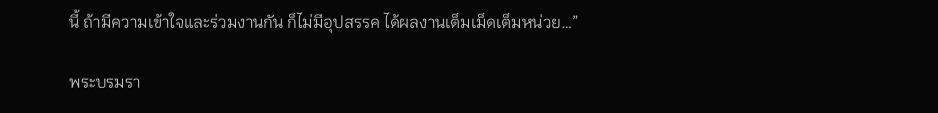นี้ ถ้ามีความเข้าใจและร่วมงานกัน ก็ไม่มีอุปสรรค ได้ผลงานเต็มเม็ดเต็มหน่วย…”

พระบรมรา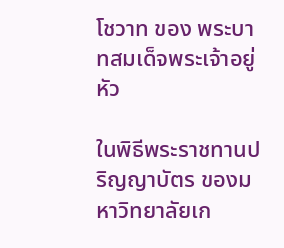โชวาท ของ พระบาทสมเด็จพระเจ้าอยู่หัว

ในพิธีพระราชทานปริญญาบัตร ของมหาวิทยาลัยเก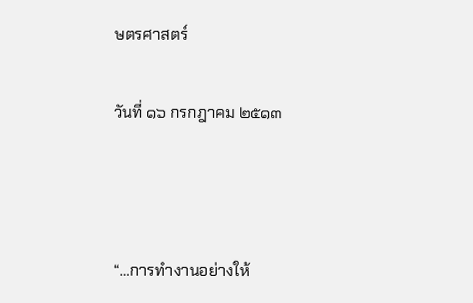ษตรศาสตร์

วันที่ ๑๖ กรกฎาคม ๒๕๑๓



“…การทำงานอย่างให้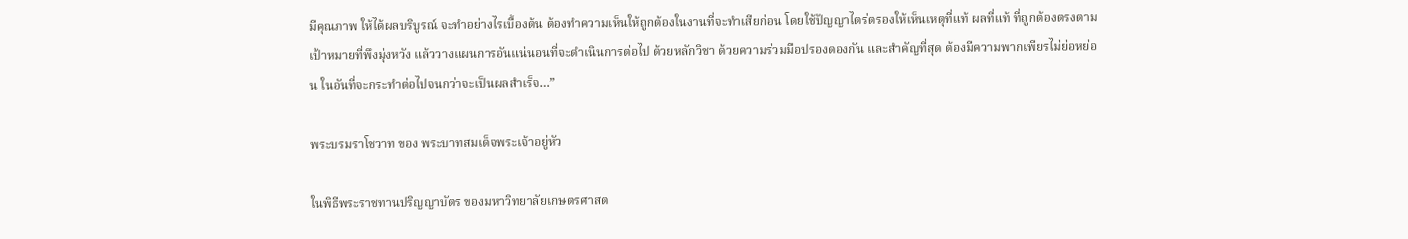มีคุณภาพ ให้ได้ผลบริบูรณ์ จะทำอย่างไรเบื้องต้น ต้องทำความเห็นให้ถูกต้องในงานที่จะทำเสียก่อน โดยใช้ปัญญาไตร่ตรองให้เห็นเหตุที่แท้ ผลที่แท้ ที่ถูกต้องตรงตามเป้าหมายที่พึงมุ่งหวัง แล้ววางแผนการอันแน่นอนที่จะดำเนินการต่อไป ด้วยหลักวิชา ด้วยความร่วมมือปรองดองกัน และสำคัญที่สุด ต้องมีความพากเพียรไม่ย่อหย่อน ในอันที่จะกระทำต่อไปจนกว่าจะเป็นผลสำเร็จ…”

พระบรมราโชวาท ของ พระบาทสมเด็จพระเจ้าอยู่หัว

ในพิธีพระราชทานปริญญาบัตร ของมหาวิทยาลัยเกษตรศาสต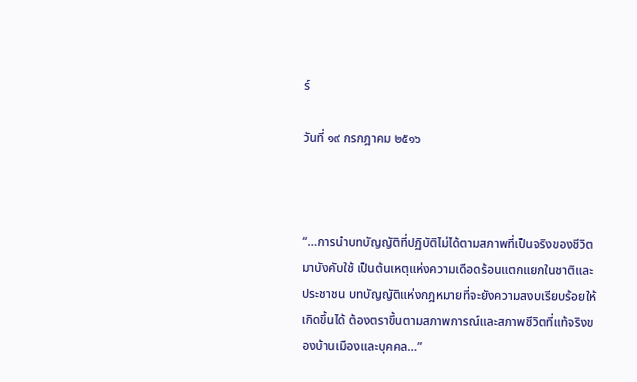ร์

วันที่ ๑๙ กรกฎาคม ๒๕๑๖



“…การนำบทบัญญัติที่ปฏิบัติไม่ได้ตามสภาพที่เป็นจริงของชีวิตมาบังคับใช้ เป็นต้นเหตุแห่งความเดือดร้อนแตกแยกในชาติและประชาชน บทบัญญัติแห่งกฎหมายที่จะยังความสงบเรียบร้อยให้เกิดขึ้นได้ ต้องตราขึ้นตามสภาพการณ์และสภาพชีวิตที่แท้จริงของบ้านเมืองและบุคคล…”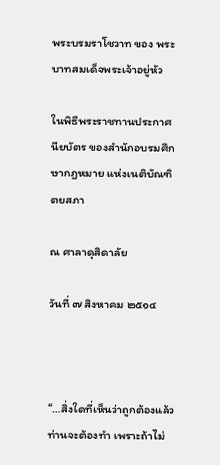พระบรมราโชวาท ของ พระบาทสมเด็จพระเจ้าอยู่หัว

ในพิธีพระราชทานประกาศนียบัตร ของสำนักอบรมศึกษากฎหมาย แห่งเนติบัณฑิตยสภา

ณ ศาลาดุสิดาลัย

วันที่ ๗ สิงหาคม ๒๕๑๔



“…สิ่งใดที่เห็นว่าถูกต้องแล้ว ท่านจะต้องทำ เพราะถ้าไม่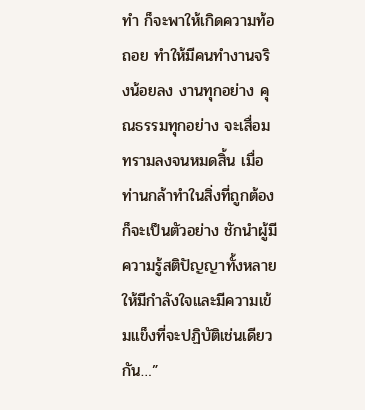ทำ ก็จะพาให้เกิดความท้อถอย ทำให้มีคนทำงานจริงน้อยลง งานทุกอย่าง คุณธรรมทุกอย่าง จะเสื่อมทรามลงจนหมดสิ้น เมื่อท่านกล้าทำในสิ่งที่ถูกต้อง ก็จะเป็นตัวอย่าง ชักนำผู้มีความรู้สติปัญญาทั้งหลาย ให้มีกำลังใจและมีความเข้มแข็งที่จะปฏิบัติเช่นเดียวกัน…”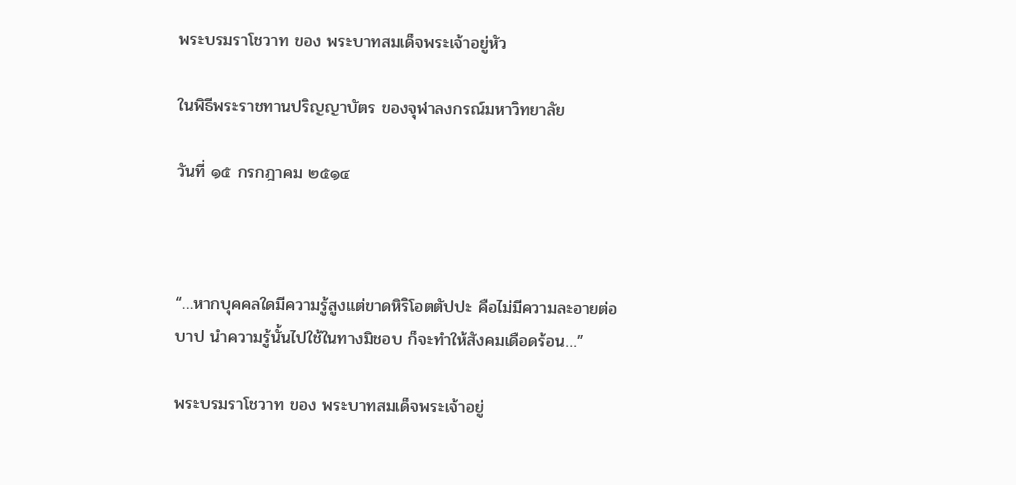พระบรมราโชวาท ของ พระบาทสมเด็จพระเจ้าอยู่หัว

ในพิธีพระราชทานปริญญาบัตร ของจุฬาลงกรณ์มหาวิทยาลัย

วันที่ ๑๕ กรกฎาคม ๒๕๑๔



“…หากบุคคลใดมีความรู้สูงแต่ขาดหิริโอตตัปปะ คือไม่มีความละอายต่อบาป นำความรู้นั้นไปใช้ในทางมิชอบ ก็จะทำให้สังคมเดือดร้อน…”

พระบรมราโชวาท ของ พระบาทสมเด็จพระเจ้าอยู่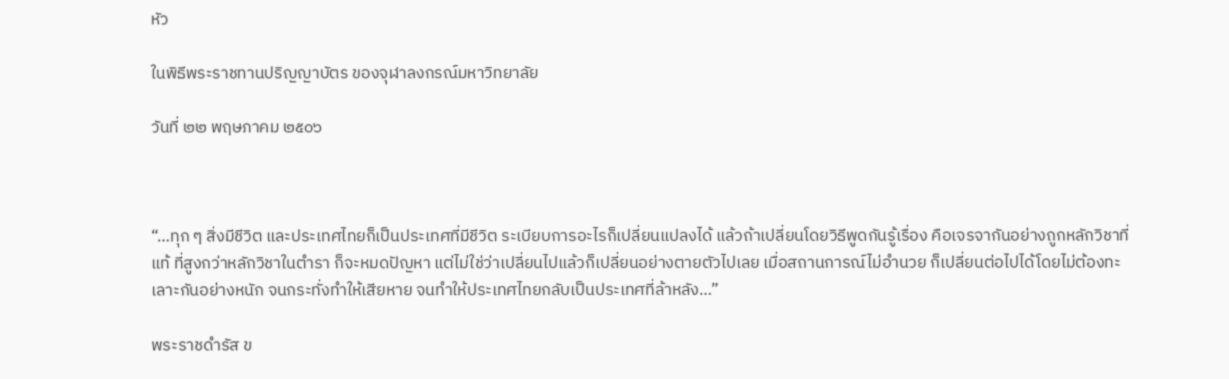หัว

ในพิธีพระราชทานปริญญาบัตร ของจุฬาลงกรณ์มหาวิทยาลัย

วันที่ ๒๒ พฤษภาคม ๒๕๐๖



“…ทุก ๆ สิ่งมีชีวิต และประเทศไทยก็เป็นประเทศที่มีชีวิต ระเบียบการอะไรก็เปลี่ยนแปลงได้ แล้วถ้าเปลี่ยนโดยวิธีพูดกันรู้เรื่อง คือเจรจากันอย่างถูกหลักวิชาที่แท้ ที่สูงกว่าหลักวิชาในตำรา ก็จะหมดปัญหา แต่ไม่ใช่ว่าเปลี่ยนไปแล้วก็เปลี่ยนอย่างตายตัวไปเลย เมื่อสถานการณ์ไม่อำนวย ก็เปลี่ยนต่อไปได้โดยไม่ต้องทะเลาะกันอย่างหนัก จนกระทั่งทำให้เสียหาย จนทำให้ประเทศไทยกลับเป็นประเทศที่ล้าหลัง…”

พระราชดำรัส ข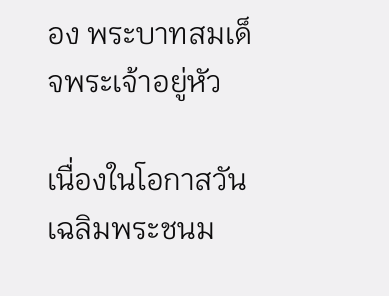อง พระบาทสมเด็จพระเจ้าอยู่หัว

เนื่องในโอกาสวันเฉลิมพระชนม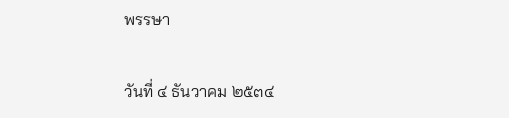พรรษา

วันที่ ๔ ธันวาคม ๒๕๓๔